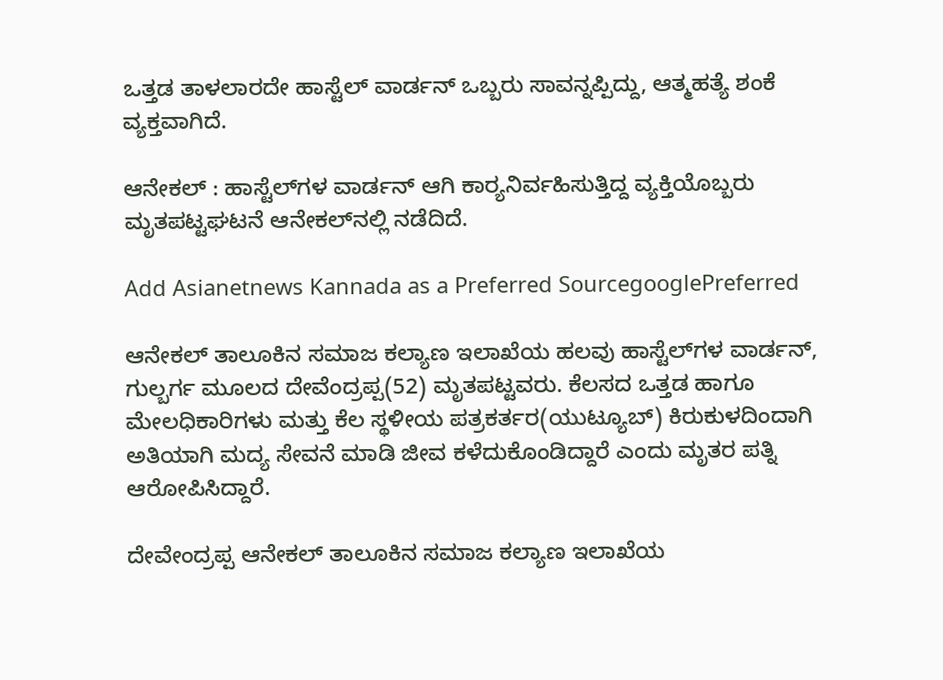ಒತ್ತಡ ತಾಳಲಾರದೇ ಹಾಸ್ಟೆಲ್ ವಾರ್ಡನ್ ಒಬ್ಬರು ಸಾವನ್ನಪ್ಪಿದ್ದು, ಆತ್ಮಹತ್ಯೆ ಶಂಕೆ ವ್ಯಕ್ತವಾಗಿದೆ.

ಆನೇಕಲ್‌ : ಹಾಸ್ಟೆಲ್‌ಗಳ ವಾರ್ಡನ್‌ ಆಗಿ ಕಾರ‍್ಯನಿರ್ವಹಿಸುತ್ತಿದ್ದ ವ್ಯಕ್ತಿಯೊಬ್ಬರು ಮೃತಪಟ್ಟಘಟನೆ ಆನೇಕಲ್‌ನಲ್ಲಿ ನಡೆದಿದೆ.

Add Asianetnews Kannada as a Preferred SourcegooglePreferred

ಆನೇಕಲ್‌ ತಾಲೂಕಿನ ಸಮಾಜ ಕಲ್ಯಾಣ ಇಲಾಖೆಯ ಹಲವು ಹಾಸ್ಟೆಲ್‌ಗಳ ವಾರ್ಡನ್‌, ಗುಲ್ಬರ್ಗ ಮೂಲದ ದೇವೆಂದ್ರಪ್ಪ(52) ಮೃತಪಟ್ಟವರು. ಕೆಲಸದ ಒತ್ತಡ ಹಾಗೂ ಮೇಲಧಿಕಾರಿಗಳು ಮತ್ತು ಕೆಲ ಸ್ಥಳೀಯ ಪತ್ರಕರ್ತರ(ಯುಟ್ಯೂಬ್‌) ಕಿರುಕುಳದಿಂದಾಗಿ ಅತಿಯಾಗಿ ಮದ್ಯ ಸೇವನೆ ಮಾಡಿ ಜೀವ ಕಳೆದುಕೊಂಡಿದ್ದಾರೆ ಎಂದು ಮೃತರ ಪತ್ನಿ ಆರೋಪಿಸಿದ್ದಾರೆ.

ದೇವೇಂದ್ರಪ್ಪ ಆನೇಕಲ್‌ ತಾಲೂಕಿನ ಸಮಾಜ ಕಲ್ಯಾಣ ಇಲಾಖೆಯ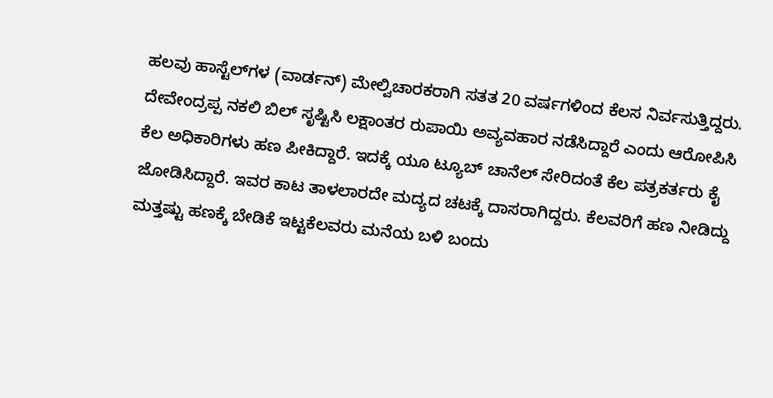ಹಲವು ಹಾಸ್ಟೆಲ್‌ಗಳ (ವಾರ್ಡನ್‌) ಮೇಲ್ವಿಚಾರಕರಾಗಿ ಸತತ 20 ವರ್ಷಗಳಿಂದ ಕೆಲಸ ನಿರ್ವಸುತ್ತಿದ್ದರು. ದೇವೇಂದ್ರಪ್ಪ ನಕಲಿ ಬಿಲ್‌ ಸೃಷ್ಟಿಸಿ ಲಕ್ಷಾಂತರ ರುಪಾಯಿ ಅವ್ಯವಹಾರ ನಡೆಸಿದ್ದಾರೆ ಎಂದು ಆರೋಪಿಸಿ ಕೆಲ ಅಧಿಕಾರಿಗಳು ಹಣ ಪೀಕಿದ್ದಾರೆ. ಇದಕ್ಕೆ ಯೂ ಟ್ಯೂಬ್‌ ಚಾನೆಲ್‌ ಸೇರಿದಂತೆ ಕೆಲ ಪತ್ರಕರ್ತರು ಕೈ ಜೋಡಿಸಿದ್ದಾರೆ. ಇವರ ಕಾಟ ತಾಳಲಾರದೇ ಮದ್ಯದ ಚಟಕ್ಕೆ ದಾಸರಾಗಿದ್ದರು. ಕೆಲವರಿಗೆ ಹಣ ನೀಡಿದ್ದು ಮತ್ತಷ್ಟು ಹಣಕ್ಕೆ ಬೇಡಿಕೆ ಇಟ್ಟಕೆಲವರು ಮನೆಯ ಬಳಿ ಬಂದು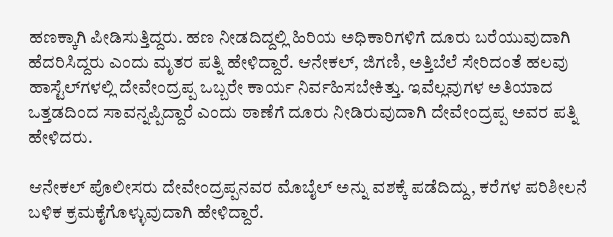ಹಣಕ್ಕಾಗಿ ಪೀಡಿಸುತ್ತಿದ್ದರು. ಹಣ ನೀಡದಿದ್ದಲ್ಲಿ ಹಿರಿಯ ಅಧಿಕಾರಿಗಳಿಗೆ ದೂರು ಬರೆಯುವುದಾಗಿ ಹೆದರಿಸಿದ್ದರು ಎಂದು ಮೃತರ ಪತ್ನಿ ಹೇಳಿದ್ದಾರೆ. ಆನೇಕಲ್‌, ಜಿಗಣಿ, ಅತ್ತಿಬೆಲೆ ಸೇರಿದಂತೆ ಹಲವು ಹಾಸ್ಟೆಲ್‌ಗಳಲ್ಲಿ ದೇವೇಂದ್ರಪ್ಪ ಒಬ್ಬರೇ ಕಾರ್ಯ ನಿರ್ವಹಿಸಬೇಕಿತ್ತು. ಇವೆಲ್ಲವುಗಳ ಅತಿಯಾದ ಒತ್ತಡದಿಂದ ಸಾವನ್ನಪ್ಪಿದ್ದಾರೆ ಎಂದು ಠಾಣೆಗೆ ದೂರು ನೀಡಿರುವುದಾಗಿ ದೇವೇಂದ್ರಪ್ಪ ಅವರ ಪತ್ನಿ ಹೇಳಿದರು.

ಆನೇಕಲ್‌ ಪೊಲೀಸರು ದೇವೇಂದ್ರಪ್ಪನವರ ಮೊಬೈಲ್‌ ಅನ್ನು ವಶಕ್ಕೆ ಪಡೆದಿದ್ದು, ಕರೆಗಳ ಪರಿಶೀಲನೆ ಬಳಿಕ ಕ್ರಮಕೈಗೊಳ್ಳುವುದಾಗಿ ಹೇಳಿದ್ದಾರೆ.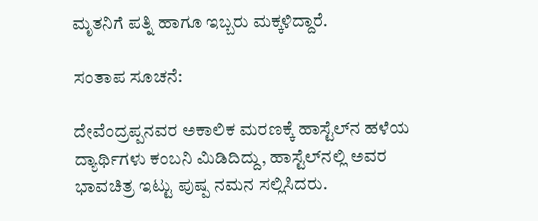ಮೃತನಿಗೆ ಪತ್ನಿ ಹಾಗೂ ಇಬ್ಬರು ಮಕ್ಕಳಿದ್ದಾರೆ.

ಸಂತಾಪ ಸೂಚನೆ:

ದೇವೆಂದ್ರಪ್ಪನವರ ಅಕಾಲಿಕ ಮರಣಕ್ಕೆ ಹಾಸ್ಟೆಲ್‌ನ ಹಳೆಯ ದ್ಯಾರ್ಥಿಗಳು ಕಂಬನಿ ಮಿಡಿದಿದ್ದು, ಹಾಸ್ಟೆಲ್‌ನಲ್ಲಿ ಅವರ ಭಾವಚಿತ್ರ ಇಟ್ಟು ಪುಷ್ಪ ನಮನ ಸಲ್ಲಿಸಿದರು.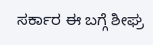ಸರ್ಕಾರ ಈ ಬಗ್ಗೆ ಶೀಘ್ರ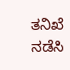ತನಿಖೆ ನಡೆಸಿ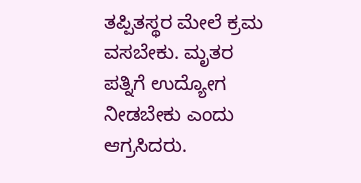ತಪ್ಪಿತಸ್ಥರ ಮೇಲೆ ಕ್ರಮ ವಸಬೇಕು. ಮೃತರ ಪತ್ನಿಗೆ ಉದ್ಯೋಗ ನೀಡಬೇಕು ಎಂದು ಆಗ್ರಸಿದರು.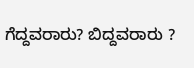ಗೆದ್ದವರಾರು? ಬಿದ್ದವರಾರು ?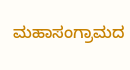ಮಹಾಸಂಗ್ರಾಮದ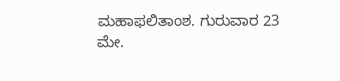ಮಹಾಫಲಿತಾಂಶ. ಗುರುವಾರ 23 ಮೇ.